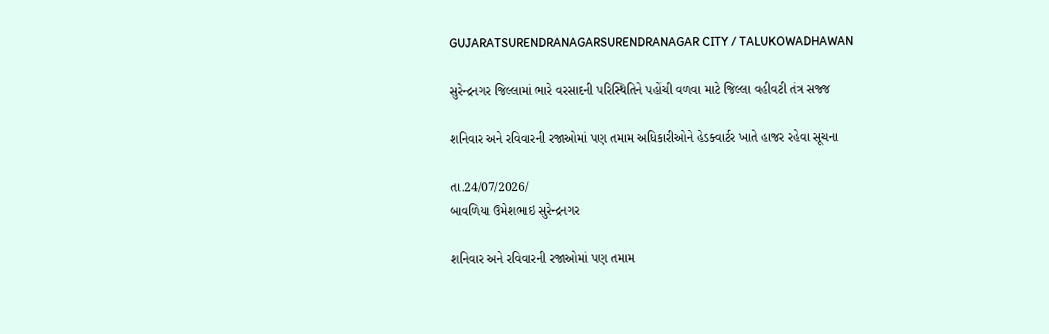GUJARATSURENDRANAGARSURENDRANAGAR CITY / TALUKOWADHAWAN

સુરેન્દ્રનગર જિલ્લામાં ભારે વરસાદની પરિસ્થિતિને પહોંચી વળવા માટે જિલ્લા વહીવટી તંત્ર સજ્જ

શનિવાર અને રવિવારની રજાઓમાં પણ તમામ અધિકારીઓને હેડક્વાર્ટર ખાતે હાજર રહેવા સૂચના

તા.24/07/2026/
બાવળિયા ઉમેશભાઇ સુરેન્દ્રનગર

શનિવાર અને રવિવારની રજાઓમાં પણ તમામ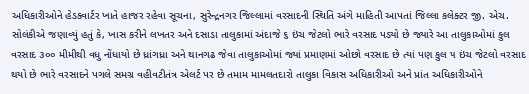અધિકારીઓને હેડક્વાર્ટર ખાતે હાજર રહેવા સૂચના, સુરેન્દ્રનગર જિલ્લામાં વરસાદની સ્થિતિ અંગે માહિતી આપતાં જિલ્લા કલેક્ટર જી. એચ. સોલંકીએ જણાવ્યું હતું કે, ખાસ કરીને લખતર અને દસાડા તાલુકામાં અંદાજે ૬ ઇંચ જેટલો ભારે વરસાદ પડ્યો છે જ્યારે આ તાલુકાઓમાં કુલ વરસાદ ૩૦૦ મીમીથી વધુ નોંધાયો છે ધ્રાંગધ્રા અને થાનગઢ જેવા તાલુકાઓમાં જ્યાં પ્રમાણમાં ઓછો વરસાદ છે ત્યાં પણ કુલ ૫ ઇંચ જેટલો વરસાદ થયો છે ભારે વરસાદને પગલે સમગ્ર વહીવટીતંત્ર એલર્ટ પર છે તમામ મામલતદારો તાલુકા વિકાસ અધિકારીઓ અને પ્રાંત અધિકારીઓને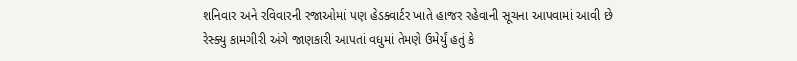શનિવાર અને રવિવારની રજાઓમાં પણ હેડક્વાર્ટર ખાતે હાજર રહેવાની સૂચના આપવામાં આવી છે રેસ્ક્યુ કામગીરી અંગે જાણકારી આપતાં વધુમાં તેમણે ઉમેર્યું હતું કે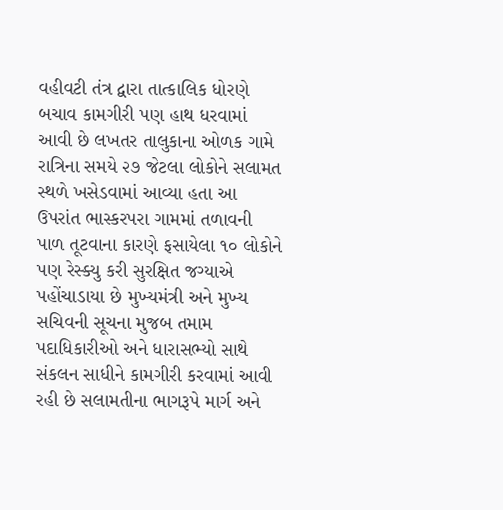વહીવટી તંત્ર દ્વારા તાત્કાલિક ધોરણે બચાવ કામગીરી પણ હાથ ધરવામાં આવી છે લખતર તાલુકાના ઓળક ગામે રાત્રિના સમયે ૨૭ જેટલા લોકોને સલામત સ્થળે ખસેડવામાં આવ્યા હતા આ ઉપરાંત ભાસ્કરપરા ગામમાં તળાવની પાળ તૂટવાના કારણે ફસાયેલા ૧૦ લોકોને પણ રેસ્ક્યુ કરી સુરક્ષિત જગ્યાએ પહોંચાડાયા છે મુખ્યમંત્રી અને મુખ્ય સચિવની સૂચના મુજબ તમામ પદાધિકારીઓ અને ધારાસભ્યો સાથે સંકલન સાધીને કામગીરી કરવામાં આવી રહી છે સલામતીના ભાગરૂપે માર્ગ અને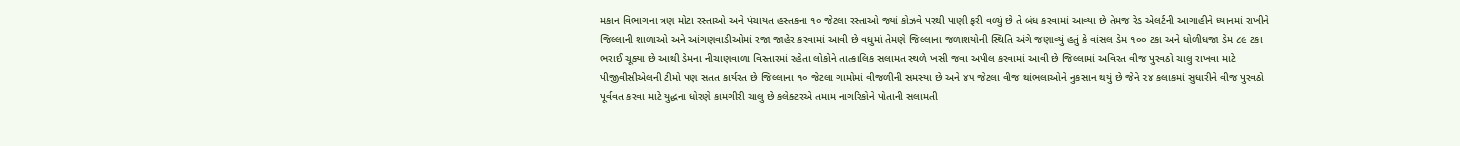મકાન વિભાગના ત્રણ મોટા રસ્તાઓ અને પંચાયત હસ્તકના ૧૦ જેટલા રસ્તાઓ જ્યાં કોઝવે પરથી પાણી ફરી વળ્યું છે તે બંધ કરવામાં આવ્યા છે તેમજ રેડ એલર્ટની આગાહીને ધ્યાનમાં રાખીને જિલ્લાની શાળાઓ અને આંગણવાડીઓમાં રજા જાહેર કરવામાં આવી છે વધુમાં તેમણે જિલ્લાના જળાશયોની સ્થિતિ અંગે જણાવ્યું હતું કે વાંસલ ડેમ ૧૦૦ ટકા અને ધોળીધજા ડેમ ૮૯ ટકા ભરાઈ ચૂક્યા છે આથી ડેમના નીચાણવાળા વિસ્તારમાં રહેતા લોકોને તાત્કાલિક સલામત સ્થળે ખસી જવા અપીલ કરવામાં આવી છે જિલ્લામાં અવિરત વીજ પુરવઠો ચાલુ રાખવા માટે પીજીવીસીએલની ટીમો પણ સતત કાર્યરત છે જિલ્લાના ૧૦ જેટલા ગામોમાં વીજળીની સમસ્યા છે અને ૪૫ જેટલા વીજ થાંભલાઓને નુકસાન થયું છે જેને ૨૪ કલાકમાં સુધારીને વીજ પુરવઠો પૂર્વવત કરવા માટે યુદ્ધના ધોરણે કામગીરી ચાલુ છે કલેક્ટરએ તમામ નાગરિકોને પોતાની સલામતી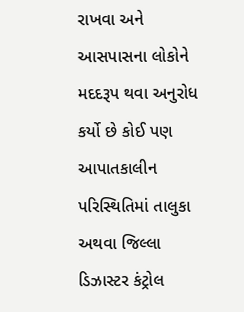રાખવા અને આસપાસના લોકોને મદદરૂપ થવા અનુરોધ કર્યો છે કોઈ પણ આપાતકાલીન પરિસ્થિતિમાં તાલુકા અથવા જિલ્લા ડિઝાસ્ટર કંટ્રોલ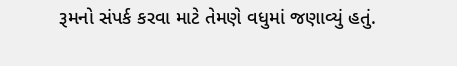રૂમનો સંપર્ક કરવા માટે તેમણે વધુમાં જણાવ્યું હતું.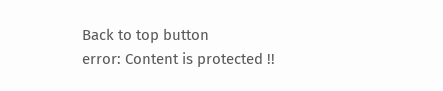Back to top button
error: Content is protected !!